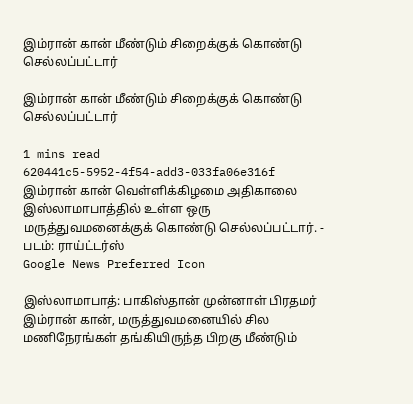இம்ரான் கான் மீண்டும் சிறைக்குக் கொண்டு செல்லப்பட்டார்

இம்ரான் கான் மீண்டும் சிறைக்குக் கொண்டு செல்லப்பட்டார்

1 mins read
620441c5-5952-4f54-add3-033fa06e316f
இம்ரான் கான் வெள்ளிக்கிழமை அதிகாலை இஸ்லாமாபாத்தில் உள்ள ஒரு மருத்துவமனைக்குக் கொண்டு செல்லப்பட்டார். - படம்: ராய்ட்டர்ஸ்
Google News Preferred Icon

இஸ்லாமாபாத்: பாகிஸ்தான் முன்னாள் பிரதமர் இம்ரான் கான், மருத்துவமனையில் சில மணிநேரங்கள் தங்கியிருந்த பிறகு மீண்டும்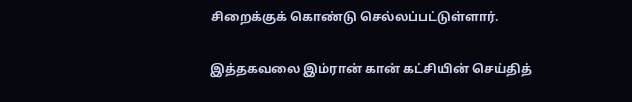சிறைக்குக் கொண்டு செல்லப்பட்டுள்ளார்.

இத்தகவலை இம்ரான் கான் கட்சியின் செய்தித்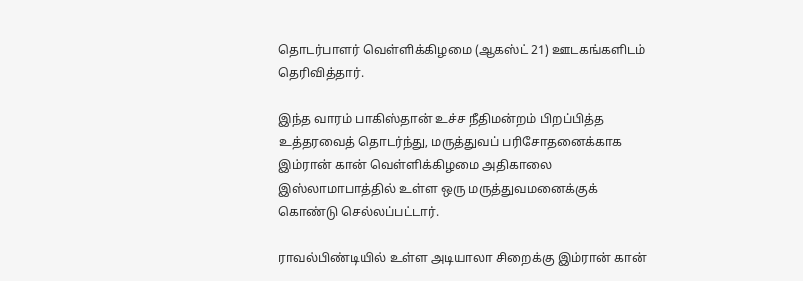தொடர்பாளர் வெள்ளிக்கிழமை (ஆகஸ்ட் 21) ஊடகங்களிடம் தெரிவித்தார்.

இந்த வாரம் பாகிஸ்தான் உச்ச நீதிமன்றம் பிறப்பித்த உத்தரவைத் தொடர்ந்து, மருத்துவப் பரிசோதனைக்காக இம்ரான் கான் வெள்ளிக்கிழமை அதிகாலை இஸ்லாமாபாத்தில் உள்ள ஒரு மருத்துவமனைக்குக் கொண்டு செல்லப்பட்டார்.

ராவல்பிண்டியில் உள்ள அடியாலா சிறைக்கு இம்ரான் கான்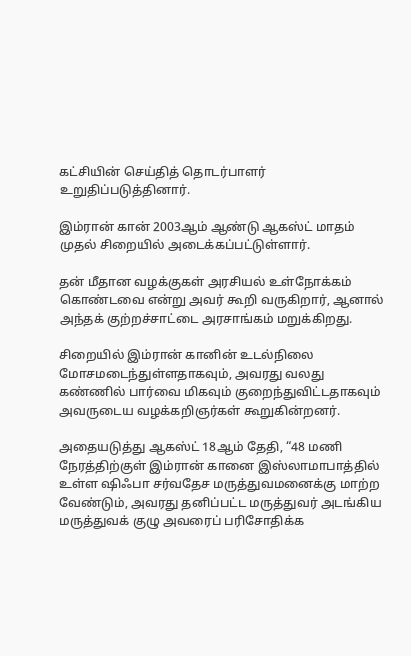கட்சியின் செய்தித் தொடர்பாளர் உறுதிப்படுத்தினார்.

இம்ரான் கான் 2003ஆம் ஆண்டு ஆகஸ்ட் மாதம் முதல் சிறையில் அடைக்கப்பட்டுள்ளார்.

தன் மீதான வழக்குகள் அரசியல் உள்நோக்கம் கொண்டவை என்று அவர் கூறி வருகிறார், ஆனால் அந்தக் குற்றச்சாட்டை அரசாங்கம் மறுக்கிறது.

சிறையில் இம்ரான் கானின் உடல்நிலை மோசமடைந்துள்ளதாகவும், அவரது வலது கண்ணில் பார்வை மிகவும் குறைந்துவிட்டதாகவும் அவருடைய வழக்கறிஞர்கள் கூறுகின்றனர்.

அதையடுத்து ஆகஸ்ட் 18ஆம் தேதி, “48 மணி நேரத்திற்குள் இம்ரான் கானை இஸ்லாமாபாத்தில் உள்ள ஷிஃபா சர்வதேச மருத்துவமனைக்கு மாற்ற வேண்டும், அவரது தனிப்பட்ட மருத்துவர் அடங்கிய மருத்துவக் குழு அவரைப் பரிசோதிக்க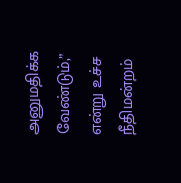அனுமதிக்க வேண்டும்,” என்று உச்ச நீதிமன்றம்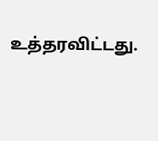உத்தரவிட்டது.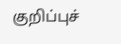குறிப்புச்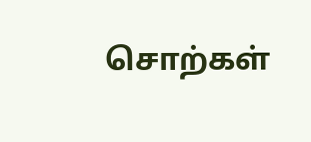சொற்கள்